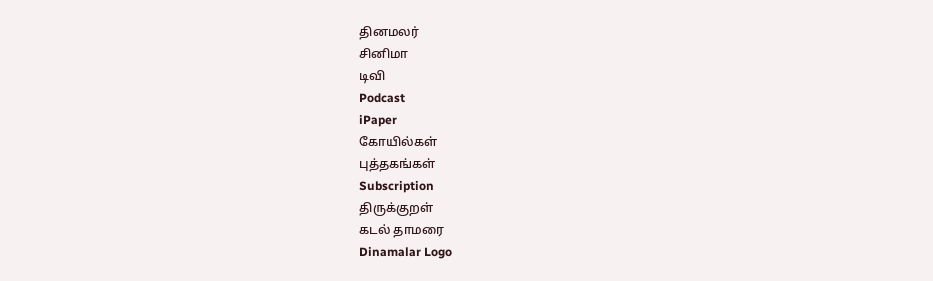தினமலர்
சினிமா
டிவி
Podcast
iPaper
கோயில்கள்
புத்தகங்கள்
Subscription
திருக்குறள்
கடல் தாமரை
Dinamalar Logo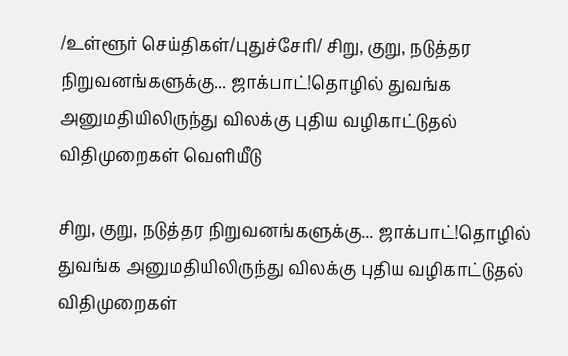/உள்ளூர் செய்திகள்/புதுச்சேரி/ சிறு, குறு, நடுத்தர நிறுவனங்களுக்கு... ஜாக்பாட்!தொழில் துவங்க அனுமதியிலிருந்து விலக்கு புதிய வழிகாட்டுதல் விதிமுறைகள் வெளியீடு

சிறு, குறு, நடுத்தர நிறுவனங்களுக்கு... ஜாக்பாட்!தொழில் துவங்க அனுமதியிலிருந்து விலக்கு புதிய வழிகாட்டுதல் விதிமுறைகள்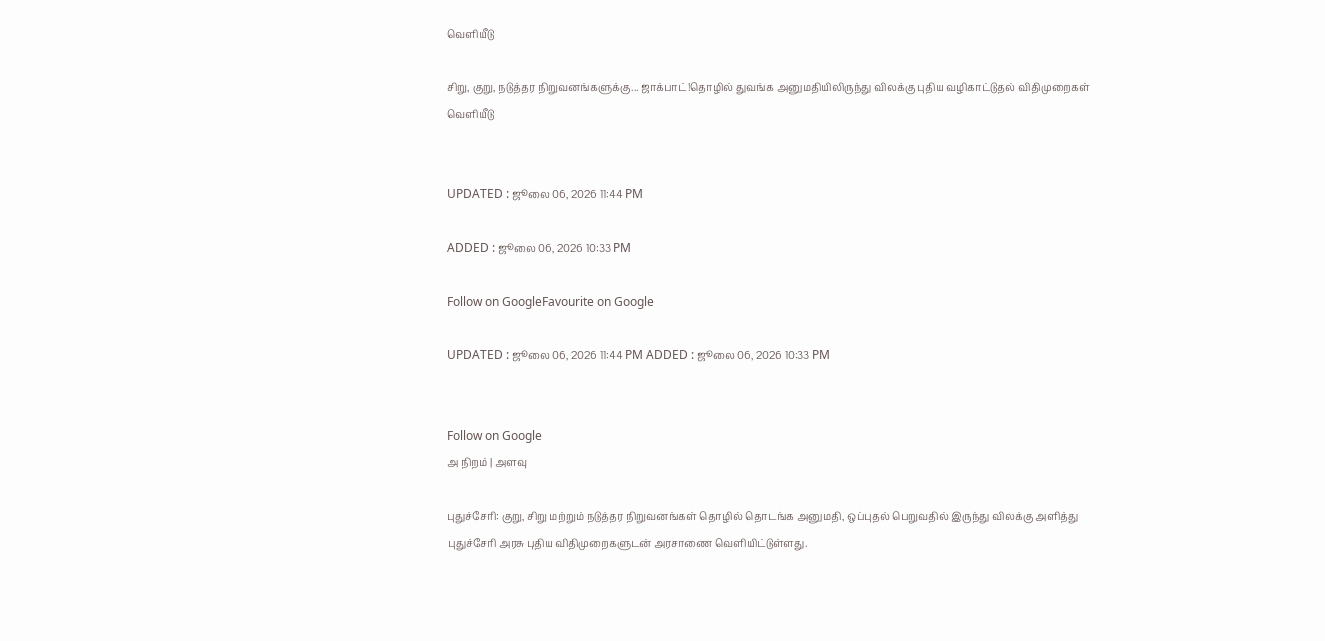வெளியீடு

சிறு, குறு, நடுத்தர நிறுவனங்களுக்கு... ஜாக்பாட்!தொழில் துவங்க அனுமதியிலிருந்து விலக்கு புதிய வழிகாட்டுதல் விதிமுறைகள் வெளியீடு


UPDATED : ஜூலை 06, 2026 11:44 PM

ADDED : ஜூலை 06, 2026 10:33 PM

Follow on GoogleFavourite on Google

UPDATED : ஜூலை 06, 2026 11:44 PM ADDED : ஜூலை 06, 2026 10:33 PM


Follow on Google
அ நிறம் | அளவு

புதுச்சேரி: குறு, சிறு மற்றும் நடுத்தர நிறுவனங்கள் தொழில் தொடங்க அனுமதி, ஒப்புதல் பெறுவதில் இருந்து விலக்கு அளித்து புதுச்சேரி அரசு புதிய விதிமுறைகளுடன் அரசாணை வெளியிட்டுள்ளது.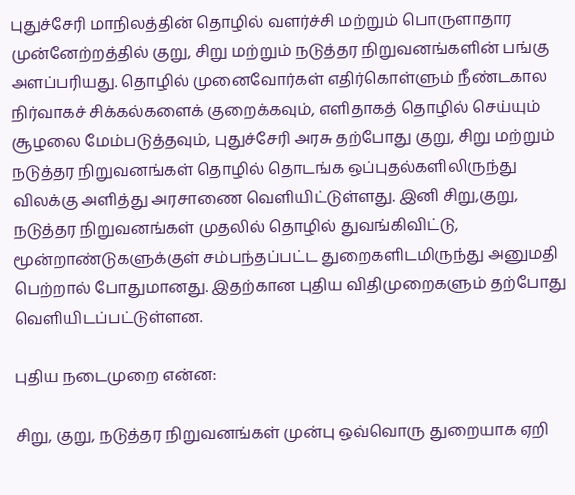புதுச்சேரி மாநிலத்தின் தொழில் வளர்ச்சி மற்றும் பொருளாதார முன்னேற்றத்தில் குறு, சிறு மற்றும் நடுத்தர நிறுவனங்களின் பங்கு அளப்பரியது. தொழில் முனைவோர்கள் எதிர்கொள்ளும் நீண்டகால நிர்வாகச் சிக்கல்களைக் குறைக்கவும், எளிதாகத் தொழில் செய்யும் சூழலை மேம்படுத்தவும், புதுச்சேரி அரசு தற்போது குறு, சிறு மற்றும் நடுத்தர நிறுவனங்கள் தொழில் தொடங்க ஒப்புதல்களிலிருந்து விலக்கு அளித்து அரசாணை வெளியிட்டுள்ளது. இனி சிறு,குறு, நடுத்தர நிறுவனங்கள் முதலில் தொழில் துவங்கிவிட்டு, மூன்றாண்டுகளுக்குள் சம்பந்தப்பட்ட துறைகளிடமிருந்து அனுமதி பெற்றால் போதுமானது. இதற்கான புதிய விதிமுறைகளும் தற்போது வெளியிடப்பட்டுள்ளன.

புதிய நடைமுறை என்ன:

சிறு, குறு, நடுத்தர நிறுவனங்கள் முன்பு ஒவ்வொரு துறையாக ஏறி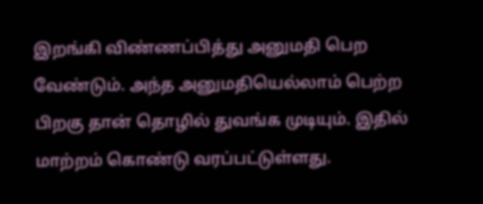இறங்கி விண்ணப்பித்து அனுமதி பெற வேண்டும். அந்த அனுமதியெல்லாம் பெற்ற பிறகு தான் தொழில் துவங்க முடியும். இதில் மாற்றம் கொண்டு வரப்பட்டுள்ளது.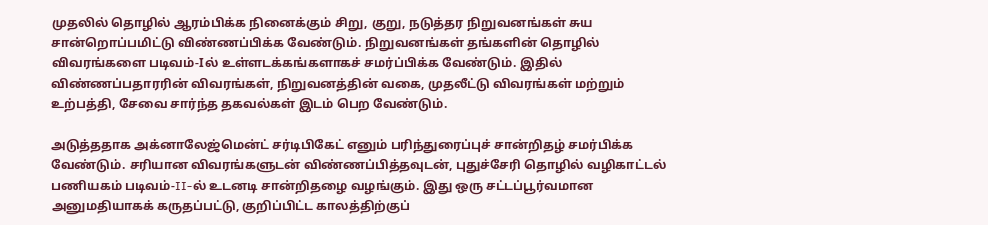முதலில் தொழில் ஆரம்பிக்க நினைக்கும் சிறு, குறு, நடுத்தர நிறுவனங்கள் சுய சான்றொப்பமிட்டு விண்ணப்பிக்க வேண்டும். நிறுவனங்கள் தங்களின் தொழில் விவரங்களை படிவம்-Iல் உள்ளடக்கங்களாகச் சமர்ப்பிக்க வேண்டும். இதில் விண்ணப்பதாரரின் விவரங்கள், நிறுவனத்தின் வகை, முதலீட்டு விவரங்கள் மற்றும் உற்பத்தி, சேவை சார்ந்த தகவல்கள் இடம் பெற வேண்டும்.

அடுத்ததாக அக்னாலேஜ்மென்ட் சர்டிபிகேட் எனும் பரிந்துரைப்புச் சான்றிதழ் சமர்பிக்க வேண்டும். சரியான விவரங்களுடன் விண்ணப்பித்தவுடன், புதுச்சேரி தொழில் வழிகாட்டல் பணியகம் படிவம்-II-ல் உடனடி சான்றிதழை வழங்கும். இது ஒரு சட்டப்பூர்வமான அனுமதியாகக் கருதப்பட்டு, குறிப்பிட்ட காலத்திற்குப்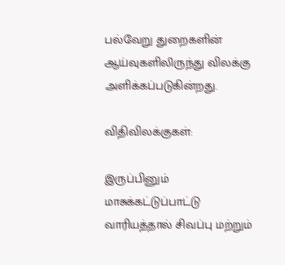பல்வேறு துறைகளின் ஆய்வுகளிலிருந்து விலக்கு அளிக்கப்படுகின்றது.

விதிவிலக்குகள்:

இருப்பினும் மாசுக்கட்டுப்பாட்டு வாரியத்தால் சிவப்பு மற்றும்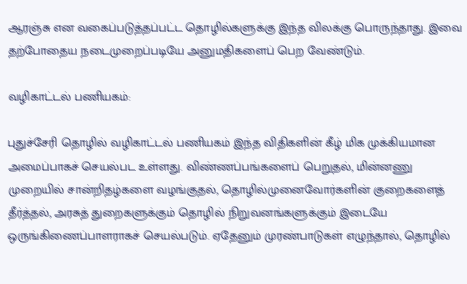ஆரஞ்சு என வகைப்படுத்தப்பட்ட தொழில்களுக்கு இந்த விலக்கு பொருந்தாது. இவை தற்போதைய நடைமுறைப்படியே அனுமதிகளைப் பெற வேண்டும்.

வழிகாட்டல் பணியகம்:

புதுச்சேரி தொழில் வழிகாட்டல் பணியகம் இந்த விதிகளின் கீழ் மிக முக்கியமான அமைப்பாகச் செயல்பட உள்ளது. விண்ணப்பங்களைப் பெறுதல், மின்னணு முறையில் சான்றிதழ்களை வழங்குதல், தொழில்முனைவோர்களின் குறைகளைத் தீர்த்தல், அரசுத் துறைகளுக்கும் தொழில் நிறுவனங்களுக்கும் இடையே ஒருங்கிணைப்பாளராகச் செயல்படும். ஏதேனும் முரண்பாடுகள் எழுந்தால், தொழில்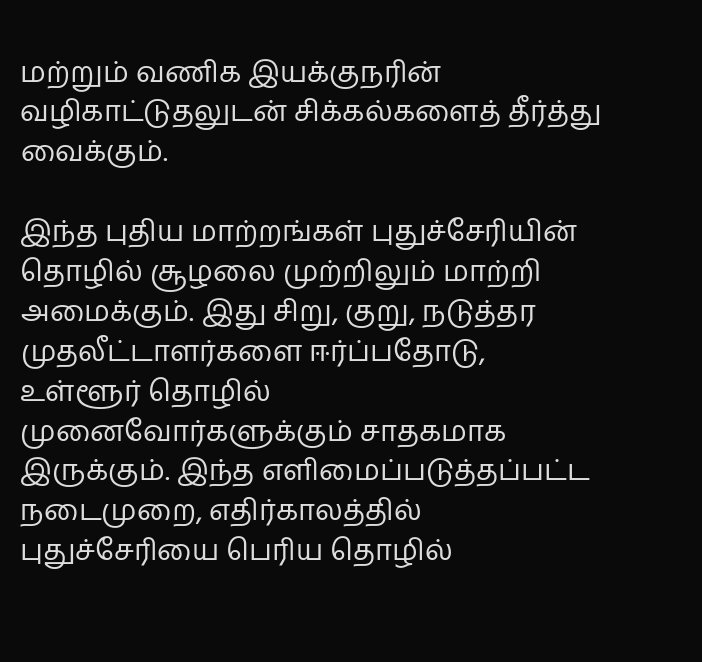மற்றும் வணிக இயக்குநரின் வழிகாட்டுதலுடன் சிக்கல்களைத் தீர்த்து வைக்கும்.

இந்த புதிய மாற்றங்கள் புதுச்சேரியின் தொழில் சூழலை முற்றிலும் மாற்றி அமைக்கும். இது சிறு, குறு, நடுத்தர முதலீட்டாளர்களை ஈர்ப்பதோடு, உள்ளூர் தொழில் முனைவோர்களுக்கும் சாதகமாக இருக்கும். இந்த எளிமைப்படுத்தப்பட்ட நடைமுறை, எதிர்காலத்தில் புதுச்சேரியை பெரிய தொழில்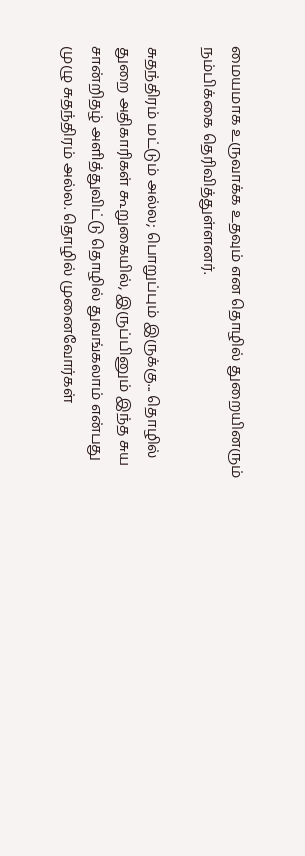மையமாக உருவாக்க உதவும் என தொழில் துறையினரும் நம்பிக்கை தெரிவித்துள்ளனர்.

சுதந்திரம் மட்டும் அல்ல; பொறுப்பும் இருக்கு... தொழில் துறை அதிகாரிகள் கூறுகையில், இருப்பினும் இந்த சுய சான்றிதழ் அளித்துவிட்டு தொழில் துவங்கலாம் என்பது முழு சுதந்திரம் அல்ல. தொழில் முனைவோர்கள்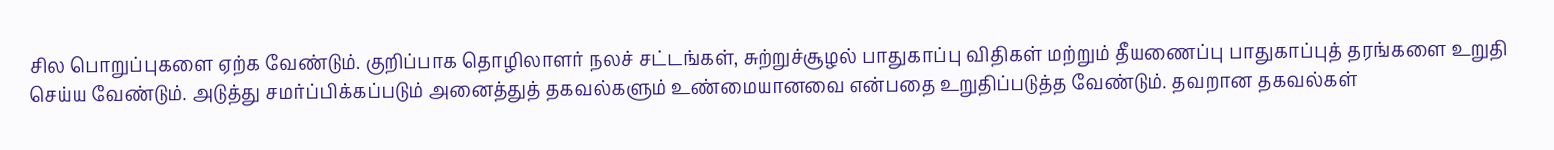சில பொறுப்புகளை ஏற்க வேண்டும். குறிப்பாக தொழிலாளர் நலச் சட்டங்கள், சுற்றுச்சூழல் பாதுகாப்பு விதிகள் மற்றும் தீயணைப்பு பாதுகாப்புத் தரங்களை உறுதி செய்ய வேண்டும். அடுத்து சமர்ப்பிக்கப்படும் அனைத்துத் தகவல்களும் உண்மையானவை என்பதை உறுதிப்படுத்த வேண்டும். தவறான தகவல்கள்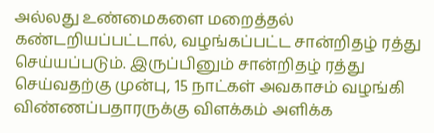அல்லது உண்மைகளை மறைத்தல் கண்டறியப்பட்டால், வழங்கப்பட்ட சான்றிதழ் ரத்து செய்யப்படும். இருப்பினும் சான்றிதழ் ரத்து செய்வதற்கு முன்பு, 15 நாட்கள் அவகாசம் வழங்கி விண்ணப்பதாரருக்கு விளக்கம் அளிக்க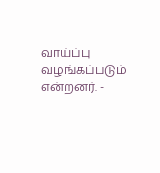வாய்ப்பு வழங்கப்படும் என்றனர். -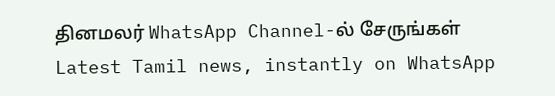தினமலர் WhatsApp Channel-ல் சேருங்கள்
Latest Tamil news, instantly on WhatsApp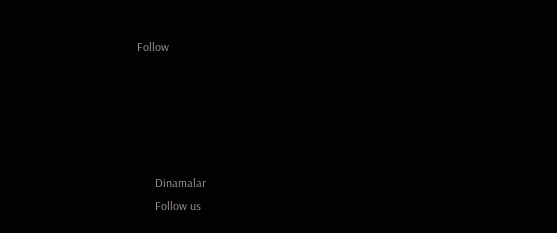Follow





      Dinamalar
      Follow us